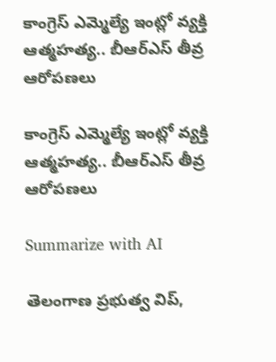కాంగ్రెస్‌ ఎమ్మెల్యే ఇంట్లో వ్య‌క్తి ఆత్మహత్య.. బీఆర్ఎస్ తీవ్ర ఆరోప‌ణ‌లు

కాంగ్రెస్‌ ఎమ్మెల్యే ఇంట్లో వ్య‌క్తి ఆత్మహత్య.. బీఆర్ఎస్ తీవ్ర ఆరోప‌ణ‌లు

Summarize with AI

తెలంగాణ ప్రభుత్వ విప్,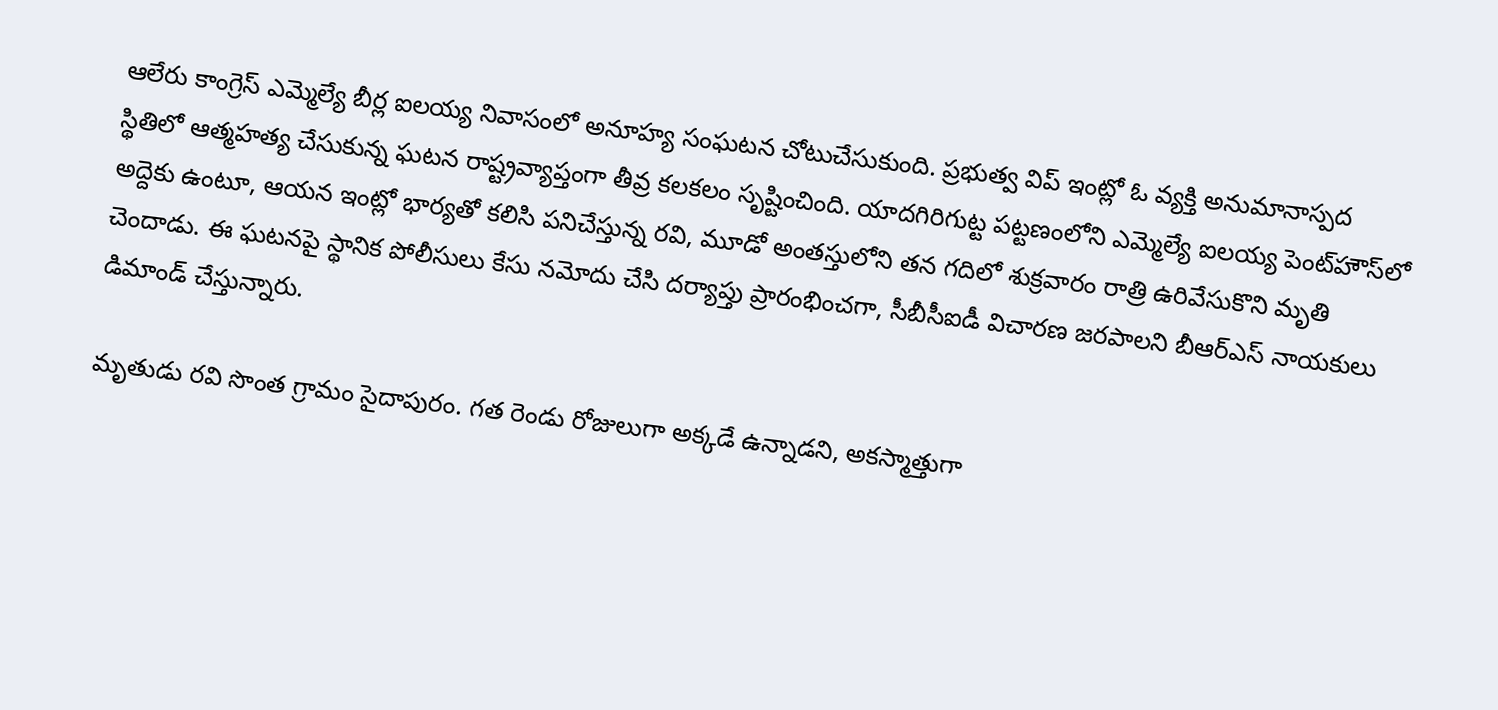ఆలేరు కాంగ్రెస్ ఎమ్మెల్యే బీర్ల ఐలయ్య నివాసంలో అనూహ్య సంఘ‌ట‌న చోటుచేసుకుంది. ప్ర‌భుత్వ విప్ ఇంట్లో ఓ వ్యక్తి అనుమానాస్పద స్థితిలో ఆత్మహత్య చేసుకున్న ఘటన రాష్ట్రవ్యాప్తంగా తీవ్ర కలకలం సృష్టించింది. యాదగిరిగుట్ట పట్టణంలోని ఎమ్మెల్యే ఐలయ్య పెంట్‌హౌస్‌లో అద్దెకు ఉంటూ, ఆయన ఇంట్లో భార్యతో కలిసి పనిచేస్తున్న రవి, మూడో అంతస్తులోని తన గదిలో శుక్రవారం రాత్రి ఉరివేసుకొని మృతి చెందాడు. ఈ ఘటనపై స్థానిక పోలీసులు కేసు నమోదు చేసి దర్యాప్తు ప్రారంభించగా, సీబీసీఐడీ విచారణ జరపాలని బీఆర్ఎస్ నాయకులు డిమాండ్ చేస్తున్నారు.

మృతుడు రవి సొంత గ్రామం సైదాపురం. గత రెండు రోజులుగా అక్క‌డే ఉన్నాడని, అకస్మాత్తుగా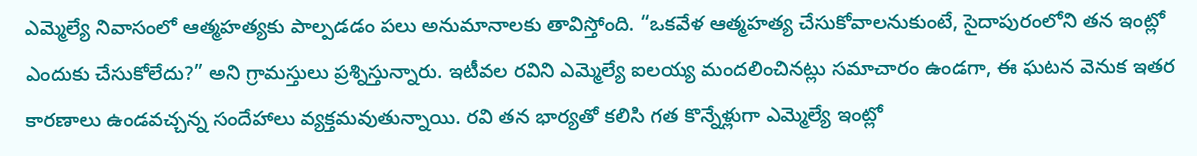ఎమ్మెల్యే నివాసంలో ఆత్మహత్యకు పాల్పడడం పలు అనుమానాలకు తావిస్తోంది. “ఒకవేళ ఆత్మహత్య చేసుకోవాలనుకుంటే, సైదాపురంలోని తన ఇంట్లో ఎందుకు చేసుకోలేదు?” అని గ్రామస్తులు ప్రశ్నిస్తున్నారు. ఇటీవల రవిని ఎమ్మెల్యే ఐలయ్య మందలించినట్లు సమాచారం ఉండగా, ఈ ఘటన వెనుక ఇతర కారణాలు ఉండవచ్చన్న సందేహాలు వ్యక్తమవుతున్నాయి. రవి త‌న భార్యతో కలిసి గత కొన్నేళ్లుగా ఎమ్మెల్యే ఇంట్లో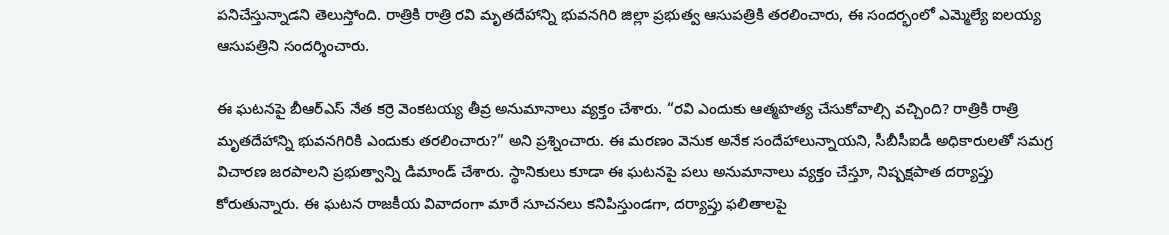పనిచేస్తున్నాడని తెలుస్తోంది. రాత్రికి రాత్రి రవి మృతదేహాన్ని భువనగిరి జిల్లా ప్రభుత్వ ఆసుపత్రికి తరలించారు, ఈ సందర్భంలో ఎమ్మెల్యే ఐలయ్య ఆసుపత్రిని సందర్శించారు.

ఈ ఘటనపై బీఆర్ఎస్ నేత‌ కర్రె వెంకటయ్య తీవ్ర అనుమానాలు వ్యక్తం చేశారు. “రవి ఎందుకు ఆత్మహత్య చేసుకోవాల్సి వచ్చింది? రాత్రికి రాత్రి మృతదేహాన్ని భువనగిరికి ఎందుకు తరలించారు?” అని ప్రశ్నించారు. ఈ మరణం వెనుక అనేక సందేహాలున్నాయని, సీబీసీఐడీ అధికారులతో సమగ్ర విచారణ జరపాలని ప్రభుత్వాన్ని డిమాండ్ చేశారు. స్థానికులు కూడా ఈ ఘటనపై పలు అనుమానాలు వ్యక్తం చేస్తూ, నిష్పక్షపాత దర్యాప్తు కోరుతున్నారు. ఈ ఘటన రాజకీయ వివాదంగా మారే సూచనలు కనిపిస్తుండగా, దర్యాప్తు ఫలితాలపై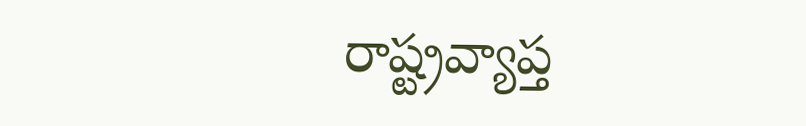రాష్ట్రవ్యాప్త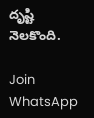దృష్టి నెలకొంది.

Join WhatsApp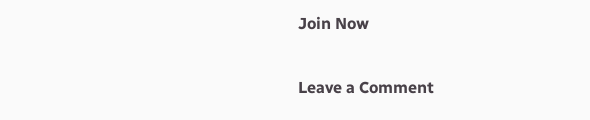Join Now

Leave a Comment